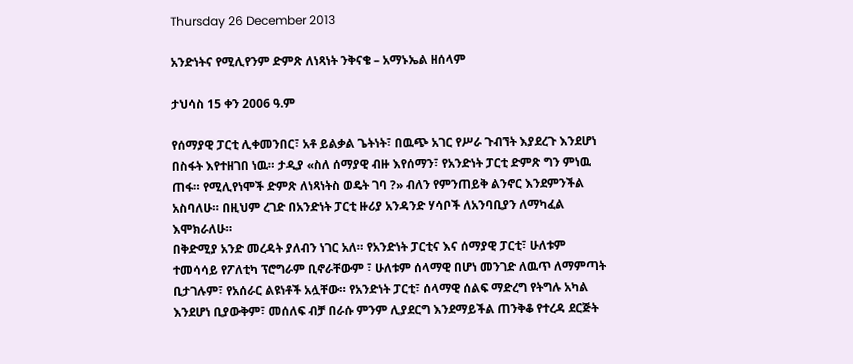Thursday 26 December 2013

አንድነትና የሚሊየንም ድምጽ ለነጻነት ንቅናቄ – አማኑኤል ዘሰላም

ታህሳስ 15 ቀን 2006 ዓ.ም

የሰማያዊ ፓርቲ ሊቀመንበር፣ አቶ ይልቃል ጌትነት፣ በዉጭ አገር የሥራ ጉብኘት እያደረጉ እንደሆነ በስፋት እየተዘገበ ነዉ። ታዲያ «ስለ ሰማያዊ ብዙ እየሰማን፣ የአንድነት ፓርቲ ድምጽ ግን ምነዉ ጠፋ። የሚሊየነሞች ድምጽ ለነጻነትስ ወዴት ገባ ?» ብለን የምንጠይቅ ልንኖር እንደምንችል አስባለሁ። በዚህም ረገድ በአንድነት ፓርቲ ዙሪያ አንዳንድ ሃሳቦች ለአንባቢያን ለማካፈል እሞክራለሁ።
በቅድሚያ አንድ መረዳት ያለብን ነገር አለ። የአንድነት ፓርቲና እና ሰማያዊ ፓርቲ፣ ሁለቱም ተመሳሳይ የፖለቲካ ፕሮግራም ቢኖራቸውም ፣ ሁለቱም ሰላማዊ በሆነ መንገድ ለዉጥ ለማምጣት ቢታገሉም፣ የአሰራር ልዩነቶች አሏቸው። የአንድነት ፓርቲ፣ ሰላማዊ ሰልፍ ማድረግ የትግሉ አካል እንደሆነ ቢያውቅም፣ መሰለፍ ብቻ በራሱ ምንም ሊያደርግ እንደማይችል ጠንቅቆ የተረዳ ደርጅት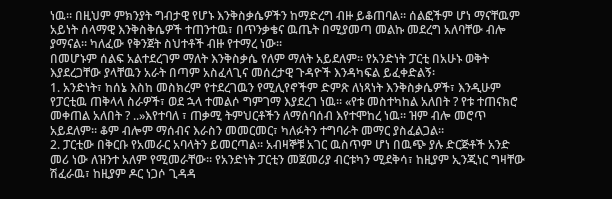ነዉ። በዚህም ምክንያት ግብታዊ የሆኑ እንቅስቃሴዎችን ከማድረግ ብዙ ይቆጠባል። ሰልፎችም ሆነ ማናቸዉም አይነት ሰላማዊ እንቅስቅሴዎች ተጠንተዉ፣ በጥንቃቄና ዉጤት በሚያመጣ መልኩ መደረግ አለባቸው ብሎ ያማናል። ካለፈው የቅንጀት ስህተቶች ብዙ የተማረ ነው።
በመሆኑም ሰልፍ አልተደረገም ማለት እንቅስቃሴ የለም ማለት አይደለም። የአንድነት ፓርቲ በአሁኑ ወቅት እያደረጋቸው ያላቸዉን አራት በጣም አስፈላጊና መሰረታዊ ጉዳዮች እንዳካፍል ይፈቀድልኝ፡
1. አንድነት፣ ከሰኔ እስከ መስክረም የተደረገዉን የሚሊየኖችም ድምጽ ለነጻነት እንቅስቃሴዎች፣ እንዲሁም የፓርቲዉ ጠቅላላ ስራዎች፣ ወደ ኋላ ተመልሶ ግምገማ እያደረገ ነዉ። «የቱ መስተካከል አለበት ? የቱ ተጠናክሮ መቀጠል አለበት ? ..»እየተባለ ፣ ጠቃሚ ትምህርቶችን ለማሰባሰብ እየተሞከረ ነዉ። ዝም ብሎ መሮጥ አይደለም። ቆም ብሎም ማሰብና እራስን መመርመር፣ ካለፉትን ተግባራት መማር ያስፈልጋል።
2. ፓርቲው በቅርቡ የአመራር አባላትን ይመርጣል። አብዛኞቹ አገር ዉስጥም ሆነ በዉጭ ያሉ ድርጅቶች አንድ መሪ ነው ለዝንተ አለም የሚመራቸው። የአንድነት ፓርቲን መጀመሪያ ብርቱካን ሚደቅሳ፣ ከዚያም ኢንጂነር ግዛቸው ሽፈራዉ፣ ከዚያም ዶር ነጋሶ ጊዳዳ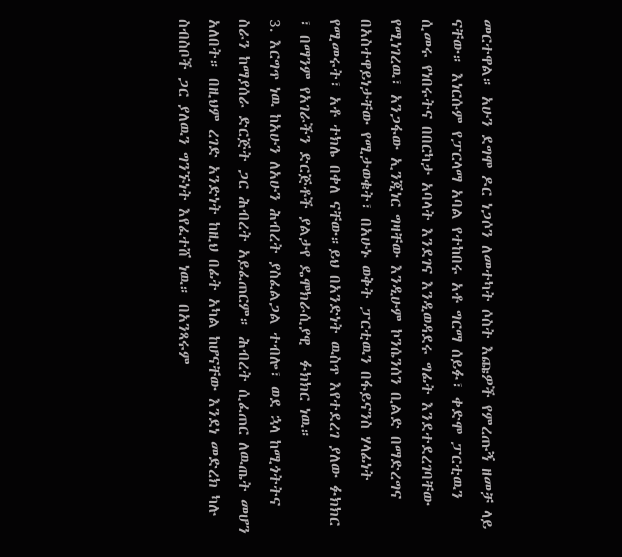መርተዋል። አሁን ደግሞ ዶር ነጋሶን ለመተካት ሶስት እጩዎች የምረጡኝ ዘመቻ ላይ ናቸው። እነርሱም የፓርላማ አባል የተከበሩ አቶ ግርማ ሰይፉ፣ ቀድሞ ፓርቲዉን ሲመሩ የነበሩትና በበርካታ አባላት እንደገና እንዲወዳደሩ ግፊት እንደተደረገባቸው የሚነገረዉ፣ አንጋፋው ኢንጂነር ግዛቸው እንዲሁም ኮንሴንሰን ቢልድ በማድረግና በአስተዋይነታቸው የሚታወቁት፣ በአሁኑ ወቅት ፓርቲዉን በፋይናንስ ሃላፊነት የሚመሩት፣ አቶ ተክሌ በቀለ ናቸው።ይህ በአንድነት ዉስጥ እየተደረገ ያለው ፉክክር ፣ በማንም የአገራችን ድርጅቶች ያልታየ ዴሞክራሲያዊ  ፉክክር ነዉ።
3. እርግጥ ነዉ ከአሁን ለአሁን ሕብረት ያስፈልጋል ተብሎ፣ ወደ ኋላ ከሚጎትትና ስራን ከማያሰራ ድርጅት ጋር ሕብረት አይፈጠርም። ሕብረት ሲፈጠር ለዉጤት መሆን አለበት። በዚህም ረገድ አንድነት ከዚህ በፊት አካል ከሆናቸው እንደነ መድረክ ካሉ ስብስቦች ጋር ያለዉን ግንኙነት እየፈተሸ ነዉ። በአንጻሩም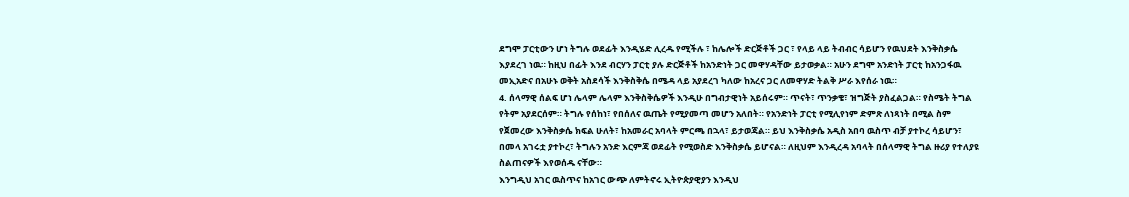ደግሞ ፓርቲውን ሆነ ትግሉ ወደፊት እንዲሄድ ሊረዱ የሚችሉ ፣ ከሌሎች ድርጅቶች ጋር ፣ የላይ ላይ ትብብር ሳይሆን የዉህደት እንቅስቃሴ እያደረገ ነዉ። ከዚህ በፊት እንደ ብርሃን ፓርቲ ያሉ ድርጅቶች ከአንድነት ጋር መዋሃዳቸው ይታወቃል። አሁን ደግሞ አንድነት ፓርቲ ከአንጋፋዉ መኢአድና በአሁኑ ወቅት አስደሳች እንቅስቅሴ በሜዳ ላይ አያደረገ ካለው ከአረና ጋር ለመዋሃድ ትልቅ ሥራ እየሰራ ነዉ።
4. ሰላማዊ ሰልፍ ሆነ ሌላም ሌላም እንቅስቅሴዎች እንዲሁ በግብታዊነት አይሰሩም። ጥናት፣ ጥንቃቄ፣ ዝግጅት ያስፈልጋል። የስሜት ትግል የትም አያደርሰም። ትግሉ የሰከነ፣ የበሰለና ዉጤት የሚያመጣ መሆን አለበት። የአንድነት ፓርቲ የሚሊየነም ድምጽ ለነጻነት በሚል ስም የጀመረው እንቅስቃሴ ክፍል ሁለት፣ ከአመራር አባላት ምርጫ በኋላ፣ ይታወጃል። ይህ እንቅስቃሴ አዲስ አበባ ዉስጥ ብቻ ያተኮረ ሳይሆን፣ በመላ አገሩቷ ያተኮረ፣ ትግሉን አንድ እርምጃ ወደፊት የሚወስድ እንቅስቃሴ ይሆናል። ለዚህም እንዲረዳ አባላት በሰላማዊ ትግል ዙሪያ የተለያዩ ስልጠናዎች እየወሰዱ ናቸው።
እንግዲህ አገር ዉስጥና ከአገር ውጭ ለምትኖሩ ኢትዮጵያዊያን እንዲህ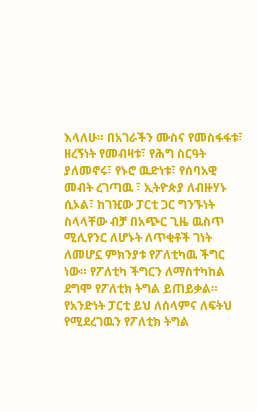እላለሁ። በአገራችን ሙስና የመስፋፋቱ፣ ዘረኝነት የመብዛቱ፣ የሕግ ስርዓት ያለመኖሩ፣ የኑሮ ዉድነቱ፣ የሰባአዊ መብት ረገጣዉ ፣ ኢትዮጵያ ለብዙሃኑ ሲኦል፣ ከገዢው ፓርቲ ጋር ግንኙነት ስላላቸው ብቻ በአጭር ጊዜ ዉስጥ ሚሊየንር ለሆኑት ለጥቂቶች ገነት ለመሆኗ ምክንያቱ የፖለቲካዉ ችግር ነው። የፖለቲካ ችግርን ለማስተካከል ደግሞ የፖለቲክ ትግል ይጠይቃል። የአንድነት ፓርቲ ይህ ለሰላምና ለፍትህ የሚደረገዉን የፖለቲክ ትግል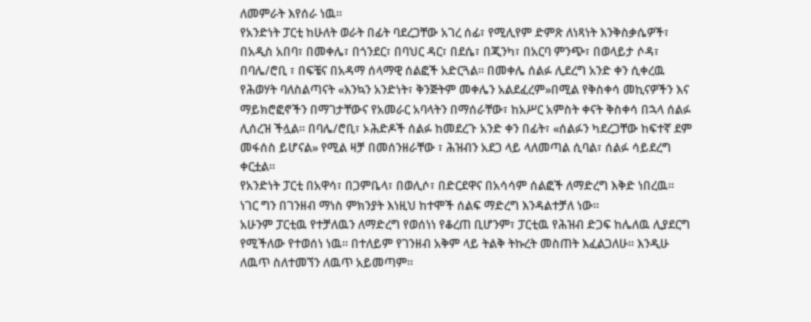ለመምራት እየሰራ ነዉ።
የአንድነት ፓርቲ ከሁለት ወራት በፊት ባደረጋቸው አገረ ሰፊ፣ የሚሊየም ድምጽ ለነጻነት እንቅስቃሴዎች፣ በአዲስ አበባ፣ በመቀሌ፣ በጎንደር፣ በባህር ዳር፣ በደሴ፣ በጂንካ፣ በአርባ ምንጭ፣ በወላይታ ሶዳ፣ በባሌ/ሮቢ ፣ በፍቼና በአዳማ ሰላማዊ ሰልፎች አድርጓል። በመቀሌ ሰልፉ ሊደረግ አንድ ቀን ሲቀረዉ የሕወሃት ባለስልጣናት «እንኳን አንድነት፣ ቅንጅትም መቀሌን አልደፈረም»በሚል የቅስቀሳ መኪናዎችን እና ማይክሮፎኖችን በማገታቸውና የአመራር አባላትን በማሰራቸው፣ ከአሥር አምስት ቀናት ቅስቀሳ በኋላ ሰልፉ ሊሰረዝ ችሏል። በባሌ/ሮቢ፣ ኦሕድዶች ሰልፉ ከመደረጉ አንድ ቀን በፊት፣ «ሰልፉን ካደረጋቸው ከፍተኛ ደም መፋሰስ ይሆናል» የሚል ዛቻ በመሰንዘራቸው ፣ ሕዝብን አደጋ ላይ ላለመጣል ሲባል፣ ሰልፉ ሳይደረግ ቀርቷል።
የአንድነት ፓርቲ በአዋሳ፣ በጋምቤላ፣ በወሊሶ፣ በድርደዋና በአሳሳም ሰልፎች ለማድረግ እቅድ ነበረዉ። ነገር ግን በገንዘብ ማነስ ምክንያት እነዚህ ከተሞች ሰልፍ ማድረግ እንዳልተቻለ ነው።
አሁንም ፓርቲዉ የተቻለዉን ለማድረግ የወሰነነ የቆረጠ ቢሆንም፣ ፓርቲዉ የሕዝብ ድጋፍ ከሌለዉ ሊያደርግ የሚችለው የተወሰነ ነዉ። በተለይም የገንዘብ አቅም ላይ ትልቅ ትኩረት መስጠት እፈልጋለሁ። እንዲሁ ለዉጥ ስለተመኘን ለዉጥ አይመጣም።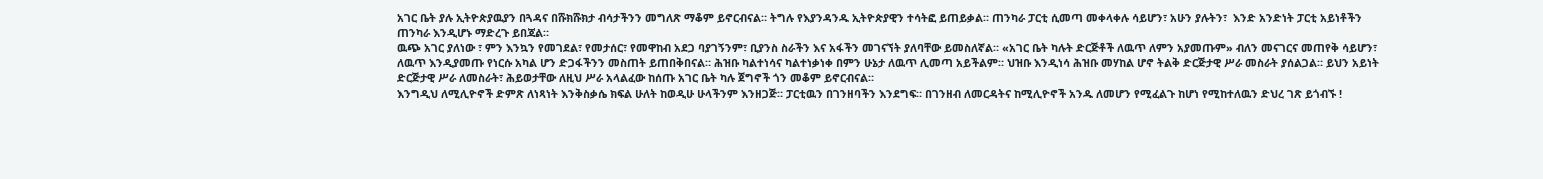አገር ቤት ያሉ ኢትዮጵያዉያን በጓዳና በሹክሹክታ ብሳታችንን መግለጽ ማቆም ይኖርብናል። ትግሉ የእያንዳንዱ ኢትዮጵያዊን ተሳትፎ ይጠይቃል። ጠንካራ ፓርቲ ሲመጣ መቀላቀሉ ሳይሆን፣ አሁን ያሉትን፣  እንድ አንድነት ፓርቲ አይነቶችን ጠንካራ እንዲሆኑ ማድረጉ ይበጃል።
ዉጭ አገር ያለነው ፣ ምን እንኳን የመገደል፣ የመታሰር፣ የመዋከብ አደጋ ባያገኝንም፣ ቢያንስ ስራችን እና አፋችን መገናኘት ያለባቸው ይመስለኛል። «አገር ቤት ካሉት ድርጅቶች ለዉጥ ለምን አያመጡም» ብለን መናገርና መጠየቅ ሳይሆን፣ ለዉጥ እንዲያመጡ የነርሱ አካል ሆን ድጋፋችንን መስጠት ይጠበቅበናል። ሕዝቡ ካልተነሳና ካልተነቃነቀ በምን ሁኔታ ለዉጥ ሊመጣ አይችልም። ህዝቡ እንዲነሳ ሕዝቡ መሃከል ሆኖ ትልቅ ድርጅታዊ ሥራ መስራት ያሰልጋል። ይህን አይነት ድርጅታዊ ሥራ ለመስራት፣ ሕይወታቸው ለዚህ ሥራ አላልፈው ከሰጡ አገር ቤት ካሉ ጀግኖች ጎን መቆም ይኖርብናል።
እንግዲህ ለሚሊዮኖች ድምጽ ለነጻነት እንቅስቃሴ ክፍል ሁለት ከወዲሁ ሁላችንም እንዘጋጅ። ፓርቲዉን በገንዘባችን እንደግፍ። በገንዘብ ለመርዳትና ከሚሊዮኖች አንዱ ለመሆን የሚፈልጉ ከሆነ የሚከተለዉን ድህረ ገጽ ይጎብኙ !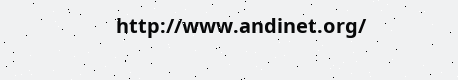http://www.andinet.org/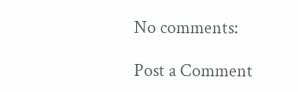No comments:

Post a Comment